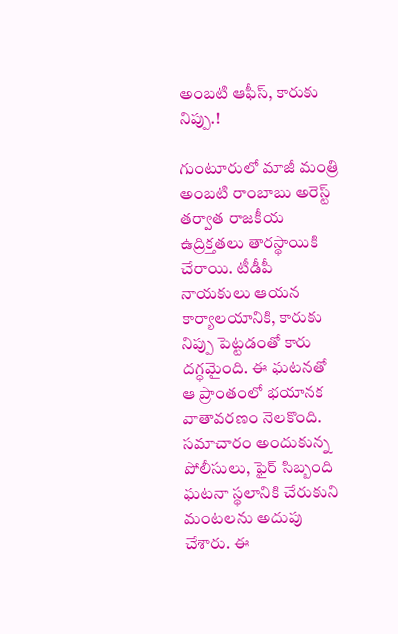అంబటి ఆఫీస్, కారుకు నిప్పు.!

గుంటూరులో మాజీ మంత్రి అంబటి రాంబాబు అరెస్ట్ తర్వాత రాజకీయ ఉద్రిక్తతలు తారస్థాయికి చేరాయి. టీడీపీ నాయకులు ఆయన కార్యాలయానికి, కారుకు నిప్పు పెట్టడంతో కారు దగ్ధమైంది. ఈ ఘటనతో ఆ ప్రాంతంలో భయానక వాతావరణం నెలకొంది. సమాచారం అందుకున్న పోలీసులు, ఫైర్ సిబ్బంది ఘటనా స్థలానికి చేరుకుని మంటలను అదుపు చేశారు. ఈ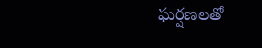ఘర్షణలతో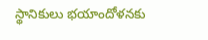స్థానికులు భయాందోళనకు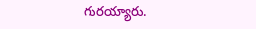గురయ్యారు.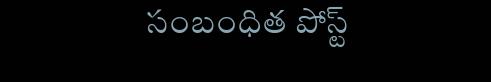సంబంధిత పోస్ట్